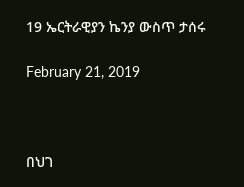19 ኤርትራዊያን ኬንያ ውስጥ ታሰሩ

February 21, 2019



በህገ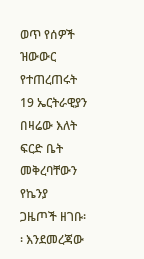ወጥ የሰዎች ዝውውር የተጠረጠሩት 19 ኤርትራዊያን በዛሬው እለት ፍርድ ቤት መቅረባቸውን የኬንያ ጋዜጦች ዘገቡ፡፡ እንደመረጃው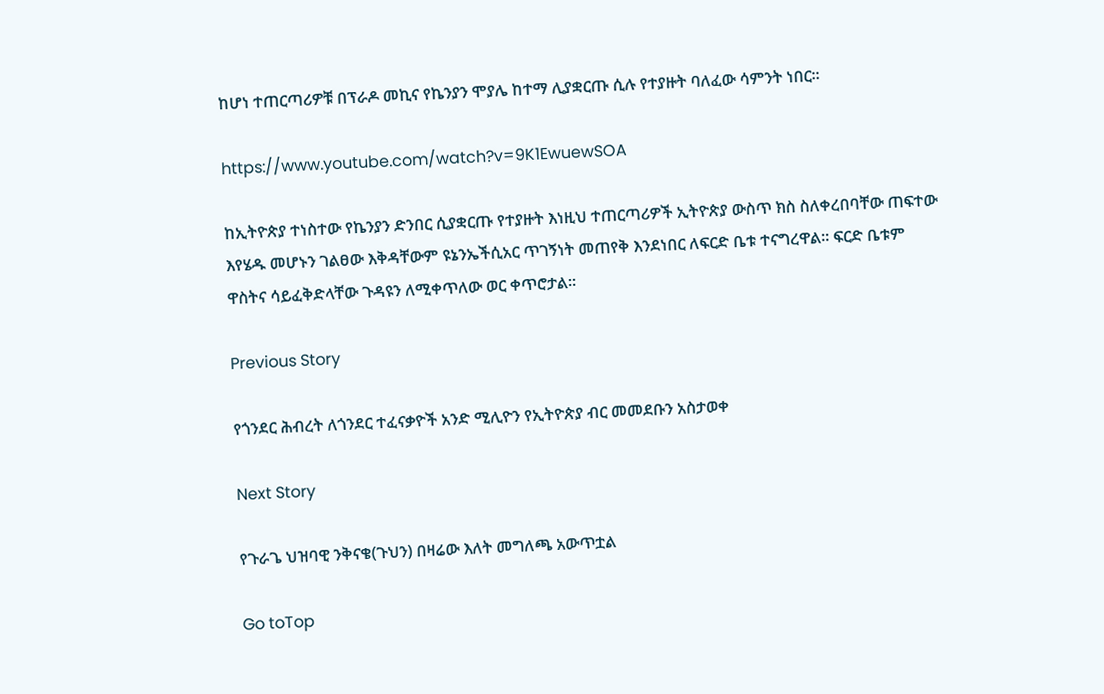ከሆነ ተጠርጣሪዎቹ በፕራዶ መኪና የኬንያን ሞያሌ ከተማ ሊያቋርጡ ሲሉ የተያዙት ባለፈው ሳምንት ነበር፡፡

https://www.youtube.com/watch?v=9K1EwuewSOA

ከኢትዮጵያ ተነስተው የኬንያን ድንበር ሲያቋርጡ የተያዙት እነዚህ ተጠርጣሪዎች ኢትዮጵያ ውስጥ ክስ ስለቀረበባቸው ጠፍተው እየሄዱ መሆኑን ገልፀው እቅዳቸውም ዩኔንኤችሲአር ጥገኝነት መጠየቅ እንደነበር ለፍርድ ቤቱ ተናግረዋል፡፡ ፍርድ ቤቱም ዋስትና ሳይፈቅድላቸው ጉዳዩን ለሚቀጥለው ወር ቀጥሮታል፡፡

Previous Story

የጎንደር ሕብረት ለጎንደር ተፈናቃዮች አንድ ሚሊዮን የኢትዮጵያ ብር መመደቡን አስታወቀ

Next Story

የጉራጌ ህዝባዊ ንቅናቄ(ጉህን) በዛሬው እለት መግለጫ አውጥቷል

Go toTop